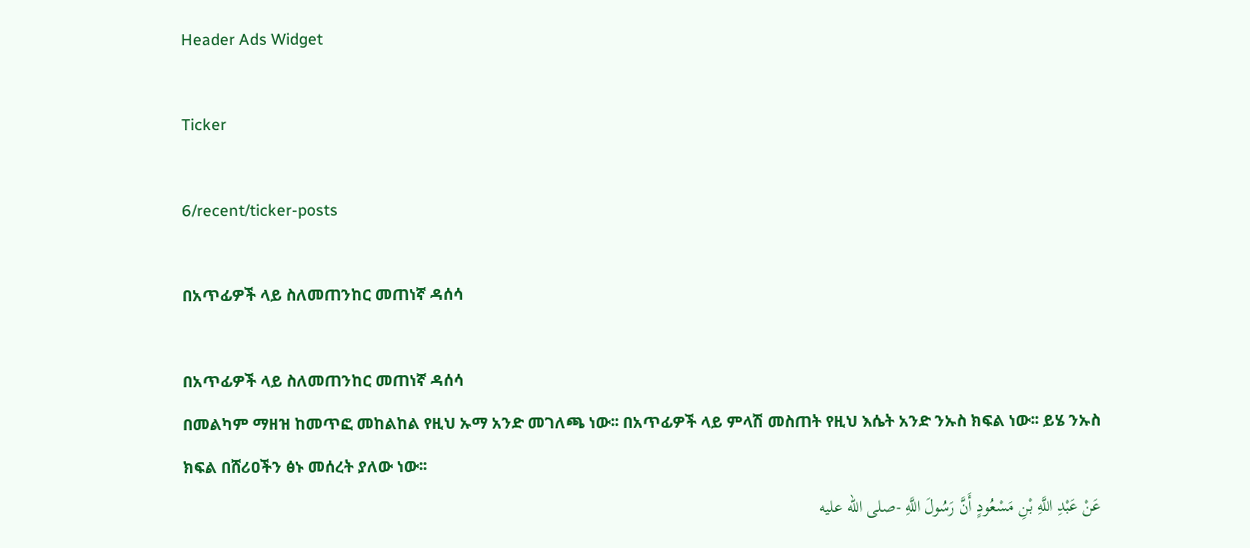Header Ads Widget

Ticker

6/recent/ticker-posts

በአጥፊዎች ላይ ስለመጠንከር መጠነኛ ዳሰሳ

በአጥፊዎች ላይ ስለመጠንከር መጠነኛ ዳሰሳ
በመልካም ማዘዝ ከመጥፎ መከልከል የዚህ ኡማ አንድ መገለጫ ነው፡፡ በአጥፊዎች ላይ ምላሽ መስጠት የዚህ እሴት አንድ ንኡስ ክፍል ነው፡፡ ይሄ ንኡስ ክፍል በሸሪዐችን ፅኑ መሰረት ያለው ነው፡፡
عَنْ عَبْدِ اللَّهِ بْنِ مَسْعُودٍ أَنَّ رَسُولَ اللَّهِ -صلى الله عليه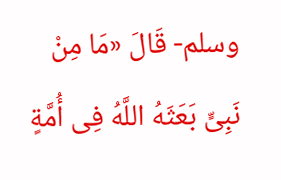وسلم- قَالَ «مَا مِنْ نَبِىٍّ بَعَثَهُ اللَّهُ فِى أُمَّةٍ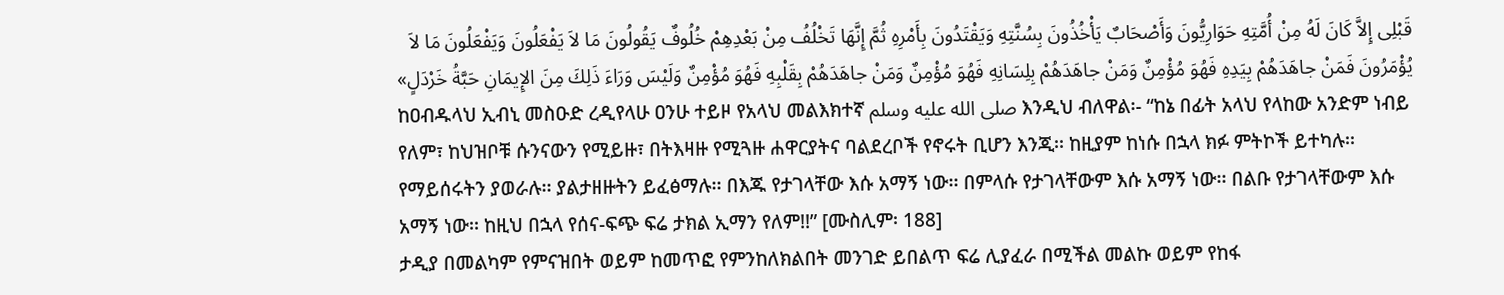قَبْلِى إِلاَّ كَانَ لَهُ مِنْ أُمَّتِهِ حَوَارِيُّونَ وَأَصْحَابٌ يَأْخُذُونَ بِسُنَّتِهِ وَيَقْتَدُونَ بِأَمْرِهِ ثُمَّ إِنَّهَا تَخْلُفُ مِنْ بَعْدِهِمْ خُلُوفٌ يَقُولُونَ مَا لاَ يَفْعَلُونَ وَيَفْعَلُونَ مَا لاَ يُؤْمَرُونَ فَمَنْ جاهَدَهُمْ بِيَدِهِ فَهُوَ مُؤْمِنٌ وَمَنْ جاهَدَهُمْ بِلِسَانِهِ فَهُوَ مُؤْمِنٌ وَمَنْ جاهَدَهُمْ بِقَلْبِهِ فَهُوَ مُؤْمِنٌ وَلَيْسَ وَرَاءَ ذَلِكَ مِنَ الإِيمَانِ حَبَّةُ خَرْدَلٍ»
ከዐብዱላህ ኢብኒ መስዑድ ረዲየላሁ ዐንሁ ተይዞ የአላህ መልእክተኛ صلى الله عليه وسلم እንዲህ ብለዋል፡- “ከኔ በፊት አላህ የላከው አንድም ነብይ የለም፣ ከህዝቦቹ ሱንናውን የሚይዙ፣ በትእዛዙ የሚጓዙ ሐዋርያትና ባልደረቦች የኖሩት ቢሆን እንጂ፡፡ ከዚያም ከነሱ በኋላ ክፉ ምትኮች ይተካሉ፡፡ የማይሰሩትን ያወራሉ፡፡ ያልታዘዙትን ይፈፅማሉ፡፡ በእጁ የታገላቸው እሱ አማኝ ነው፡፡ በምላሱ የታገላቸውም እሱ አማኝ ነው፡፡ በልቡ የታገላቸውም እሱ አማኝ ነው፡፡ ከዚህ በኋላ የሰና-ፍጭ ፍሬ ታክል ኢማን የለም!!” [ሙስሊም፡ 188]
ታዲያ በመልካም የምናዝበት ወይም ከመጥፎ የምንከለክልበት መንገድ ይበልጥ ፍሬ ሊያፈራ በሚችል መልኩ ወይም የከፋ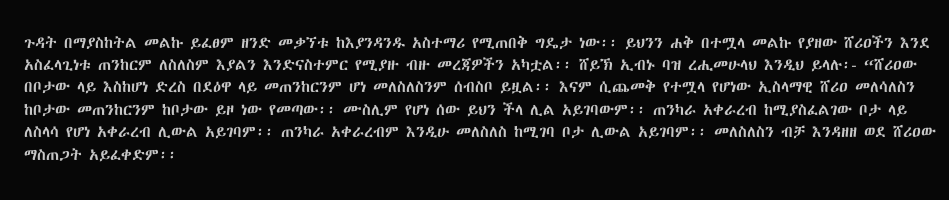ጉዳት በማያስከትል መልኩ ይፈፀም ዘንድ መቃኘቱ ከእያንዳንዱ አስተማሪ የሚጠበቅ ግዴታ ነው፡፡ ይህንን ሐቅ በተሟላ መልኩ የያዘው ሸሪዐችን እንደ አስፈላጊነቱ ጠንከርም ለስለስም እያልን እንድናስተምር የሚያዙ ብዙ መረጃዎችን አካቷል፡፡ ሸይኽ ኢብኑ ባዝ ረሒመሁላህ እንዲህ ይላሉ፡- “ሸሪዐው በቦታው ላይ እስከሆነ ድረስ በደዕዋ ላይ መጠንከርንም ሆነ መለስለስንም ሰብስቦ ይዟል፡፡ እናም ሲጨመቅ የተሟላ የሆነው ኢስላማዊ ሸሪዐ መለሳለስን ከቦታው መጠንከርንም ከቦታው ይዞ ነው የመጣው፡፡ ሙስሊም የሆነ ሰው ይህን ችላ ሊል አይገባውም፡፡ ጠንካራ አቀራረብ ከሚያስፈልገው ቦታ ላይ ለስላሳ የሆነ አቀራረብ ሊውል አይገባም፡፡ ጠንካራ አቀራረብም እንዲሁ መለስለስ ከሚገባ ቦታ ሊውል አይገባም፡፡ መለስለስን ብቻ እንዳዘዘ ወደ ሸሪዐው ማስጠጋት አይፈቀድም፡፡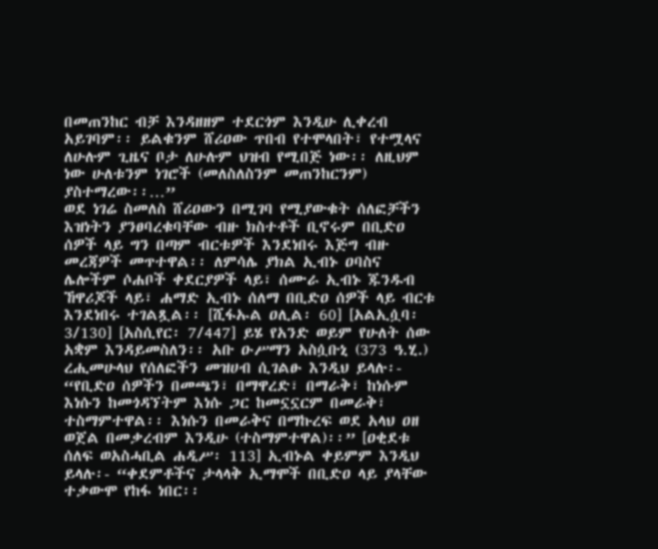በመጠንከር ብቻ እንዳዘዘም ተደርጎም እንዲሁ ሊቀረብ አይገባም፡፡ ይልቁንም ሸሪዐው ጥበብ የተሞላበት፣ የተሟላና ለሁሉም ጊዜና ቦታ ለሁሉም ህዝብ የሚበጅ ነው፡፡ ለዚህም ነው ሁለቱንም ነገሮች (መለስለስንም መጠንከርንም) ያስተማረው፡፡…”
ወደ ነገሬ ስመለስ ሸሪዐውን በሚገባ የሚያውቁት ሰለፎቻችን እዝነትን ያንፀባረቁባቸው ብዙ ክስተቶች ቢኖሩም በቢድዐ ሰዎች ላይ ግን በጣም ብርቱዎች እንደነበሩ እጅግ ብዙ መረጃዎች መጥተዋል፡፡ ለምሳሌ ያክል ኢብኑ ዐባስና ሌሎችም ሶሐቦች ቀደርያዎች ላይ፣ ሰሙራ ኢብኑ ጁንዱብ ኸዋሪጆች ላይ፣ ሐማድ ኢብኑ ሰለማ በቢድዐ ሰዎች ላይ ብርቱ እንደነበሩ ተገልጿል፡፡ [ሺፋኡል ዐሊል፡ 60] [አልኢሷባ፡ 3/130] [አስሲየር፡ 7/447] ይሄ የአንድ ወይም የሁለት ሰው አቋም እንዳይመስለን፡፡ አቡ ዑሥማን አስሷቡኒ (373 ዓ.ሂ.) ረሒመሁላህ የሰለፎችን መዝሀብ ሲገልፁ እንዲህ ይላሉ፡- “የቢድዐ ሰዎችን በመጫን፣ በማዋረድ፣ በማራቅ፣ ከነሱም እነሱን ከመጎዳኘትም እነሱ ጋር ከመኗኗርም በመራቅ፣ ተስማምተዋል፡፡ እነሱን በመራቅና በማኩረፍ ወደ አላህ ዐዘ ወጀል በመቃረብም እንዲሁ (ተስማምተዋል)፡፡” [ዐቂደቱ ሰለፍ ወአስሓቢል ሐዲሥ፡ 113] ኢብኑል ቀይምም እንዲህ ይላሉ፡- “ቀደምቶችና ታላላቅ ኢማሞች በቢድዐ ላይ ያላቸው ተቃውሞ የከፋ ነበር፡፡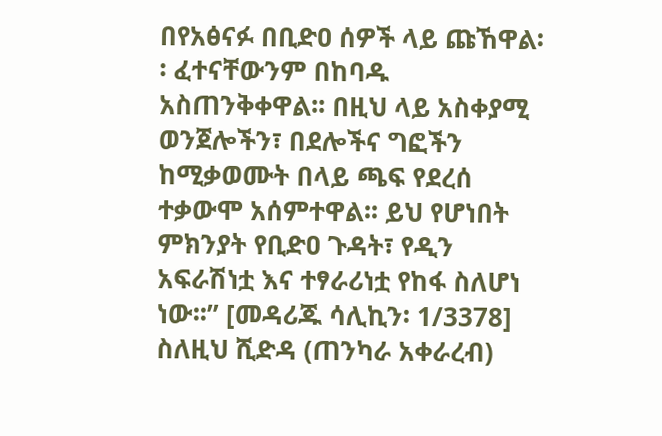በየአፅናፉ በቢድዐ ሰዎች ላይ ጩኸዋል፡፡ ፈተናቸውንም በከባዱ አስጠንቅቀዋል፡፡ በዚህ ላይ አስቀያሚ ወንጀሎችን፣ በደሎችና ግፎችን ከሚቃወሙት በላይ ጫፍ የደረሰ ተቃውሞ አሰምተዋል፡፡ ይህ የሆነበት ምክንያት የቢድዐ ጉዳት፣ የዲን አፍራሽነቷ እና ተፃራሪነቷ የከፋ ስለሆነ ነው፡፡” [መዳሪጁ ሳሊኪን፡ 1/3378]
ስለዚህ ሺድዳ (ጠንካራ አቀራረብ)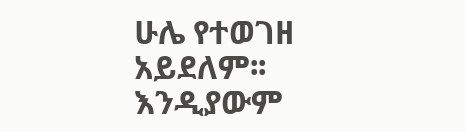ሁሌ የተወገዘ አይደለም፡፡ እንዲያውም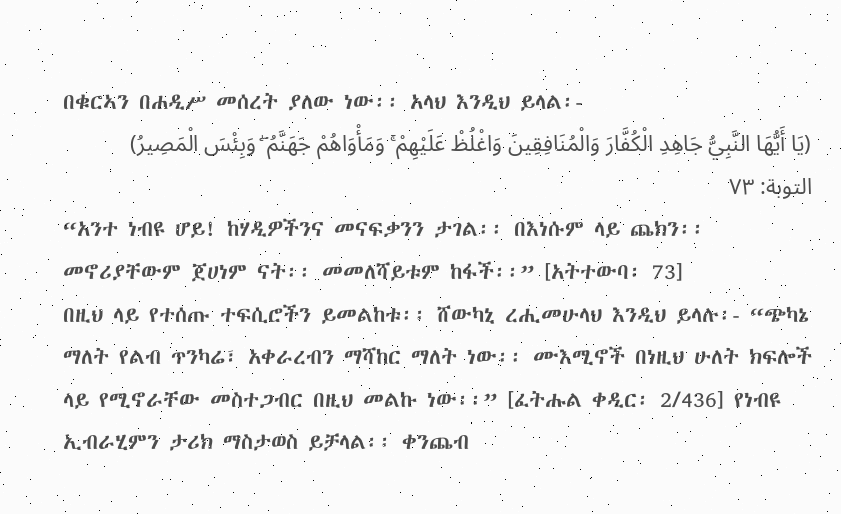በቁርኣን በሐዲሥ መሰረት ያለው ነው፡፡ አላህ እንዲህ ይላል፡-
(يَا أَيُّهَا النَّبِيُّ جَاهِدِ الْكُفَّارَ وَالْمُنَافِقِينَ وَاغْلُظْ عَلَيْهِمْ ۚ وَمَأْوَاهُمْ جَهَنَّمُ ۖ وَبِئْسَ الْمَصِيرُ) التوبة: ٧٣
“አንተ ነብዩ ሆይ! ከሃዲዎችንና መናፍቃንን ታገል፡፡ በእነሱም ላይ ጨክን፡፡ መኖሪያቸውም ጀሀነም ናት፡፡ መመለሻይቱም ከፋች፡፡” [አትተውባ፡ 73]
በዚህ ላይ የተሰጡ ተፍሲሮችን ይመልከቱ፡፡ ሸውካኒ ረሒመሁላህ እንዲህ ይላሉ፡- “ጭካኔ ማለት የልብ ጥንካሬ፣ አቀራረብን ማሻከር ማለት ነው፡፡ ሙእሚኖች በነዚህ ሁለት ክፍሎች ላይ የሚኖራቸው መስተጋብር በዚህ መልኩ ነው፡፡” [ፈትሑል ቀዲር፡ 2/436] የነብዩ ኢብራሂምን ታሪክ ማስታወስ ይቻላል፡፡ ቀንጨብ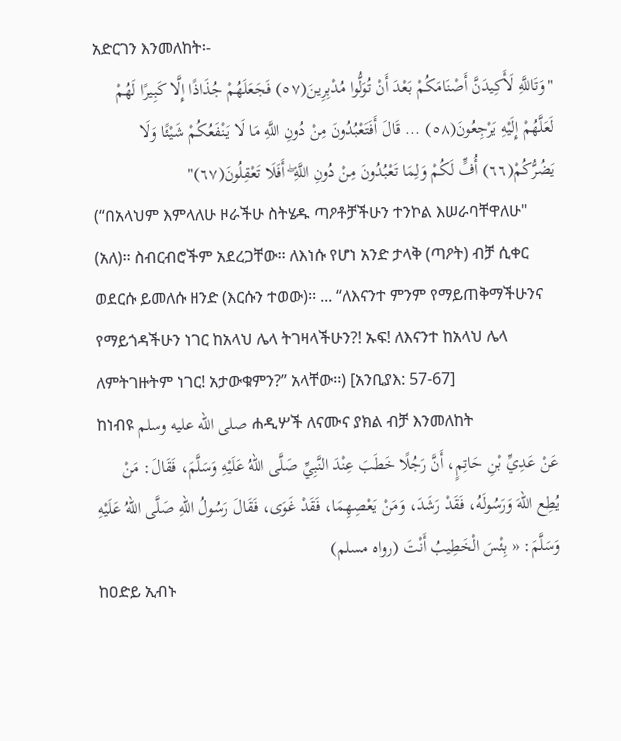አድርገን እንመለከት፡-
"وَتَاللَّهِ لَأَكِيدَنَّ أَصْنَامَكُمْ بَعْدَ أَنْ تُوَلُّوا مُدْبِرِينَ(٥٧) فَجَعَلَهُمْ جُذَاذًا إِلَّا كَبِيرًا لَهُمْ لَعَلَّهُمْ إِلَيْهِ يَرْجِعُونَ(٥٨) ... قَالَ أَفَتَعْبُدُونَ مِنْ دُونِ اللَّهِ مَا لَا يَنْفَعُكُمْ شَيْئًا وَلَا يَضُرُّكُمْ(٦٦) أُفٍّ لَكُمْ وَلِمَا تَعْبُدُونَ مِنْ دُونِ اللَّهِ ۖ أَفَلَا تَعْقِلُونَ(٦٧)"
(“በአላህም እምላለሁ ዞራችሁ ስትሄዱ ጣዖቶቻችሁን ተንኮል እሠራባቸዋለሁ" (አለ)፡፡ ስብርብሮችም አደረጋቸው፡፡ ለእነሱ የሆነ አንድ ታላቅ (ጣዖት) ብቻ ሲቀር ወደርሱ ይመለሱ ዘንድ (እርሱን ተወው)፡፡ ... “ለእናንተ ምንም የማይጠቅማችሁንና የማይጎዳችሁን ነገር ከአላህ ሌላ ትገዛላችሁን?! ኡፍ! ለእናንተ ከአላህ ሌላ ለምትገዙትም ነገር! አታውቁምን?” አላቸው፡፡) [አንቢያእ: 57-67]
ከነብዩ صلى الله عليه وسلم ሐዲሦች ለናሙና ያክል ብቻ እንመለከት
عَنْ عَدِيِّ بْنِ حَاتِمٍ، أَنَّ رَجُلًا خَطَبَ عِنْدَ النَّبِيِّ صَلَّى اللهُ عَلَيْهِ وَسَلَّمَ، فَقَالَ: مَنْ يُطِع اللهَ وَرَسُولَهُ، فَقَدْ رَشَدَ، وَمَنْ يَعْصِهِمَا، فَقَدْ غَوَى، فَقَالَ رَسُولُ اللهِ صَلَّى اللهُ عَلَيْهِ وَسَلَّمَ: « بِئْسَ الْخَطِيبُ أَنْتَ (رواه مسلم)
ከዐድይ ኢብኑ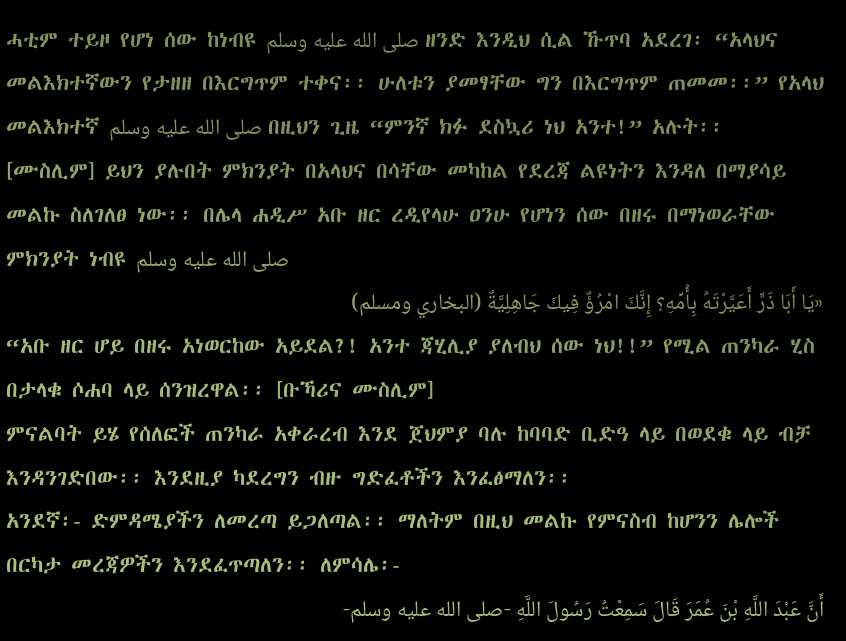ሓቲም ተይዞ የሆነ ሰው ከነብዩ صلى الله عليه وسلم ዘንድ እንዲህ ሲል ኹጥባ አደረገ፡ “አላህና መልእክተኛውን የታዘዘ በእርግጥም ተቀና፡፡ ሁለቱን ያመፃቸው ግን በእርግጥም ጠመመ፡፡” የአላህ መልእክተኛ صلى الله عليه وسلم በዚህን ጊዜ “ምንኛ ክፉ ደስኳሪ ነህ አንተ!” አሉት፡፡ [ሙስሊም] ይህን ያሉበት ምክንያት በአላህና በሳቸው መካከል የደረጃ ልዩነትን እንዳለ በማያሳይ መልኩ ስለገለፀ ነው፡፡ በሌላ ሐዲሥ አቡ ዘር ረዲየላሁ ዐንሁ የሆነን ሰው በዘሩ በማነወራቸው ምክንያት ነብዩ صلى الله عليه وسلم
«يَا أَبَا ذَرٍّ أَعَيَّرْتَهُ بِأُمِّهِ؟ إِنَّكَ امْرُؤٌ فِيكَ جَاهِلِيَّةٌ (البخاري ومسلم)
“አቡ ዘር ሆይ በዘሩ አነወርከው አይደል?! አንተ ጃሂሊያ ያለብህ ሰው ነህ!!” የሚል ጠንካራ ሂስ በታላቁ ሶሐባ ላይ ሰንዝረዋል፡፡ [ቡኻሪና ሙስሊም]
ምናልባት ይሄ የሰለፎች ጠንካራ አቀራረብ እንደ ጀህምያ ባሉ ከባባድ ቢድዓ ላይ በወደቁ ላይ ብቻ እንዳንገድበው፡፡ እንደዚያ ካደረግን ብዙ ግድፈቶችን እንፈፅማለን፡፡
አንደኛ፡- ድምዳሜያችን ለመረጣ ይጋለጣል፡፡ ማለትም በዚህ መልኩ የምናስብ ከሆንን ሌሎች በርካታ መረጃዎችን እንደፈጥጣለን፡፡ ለምሳሌ፡-
أَنَّ عَبْدَ اللَّهِ بْنَ عُمَرَ قَالَ سَمِعْتُ رَسُولَ اللَّهِ -صلى الله عليه وسلم-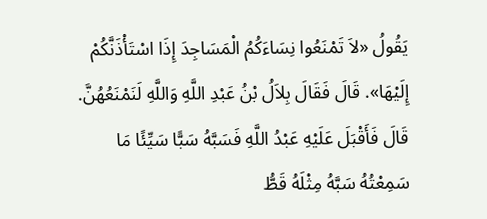يَقُولُ «لاَ تَمْنَعُوا نِسَاءَكُمُ الْمَسَاجِدَ إِذَا اسْتَأْذَنَّكُمْ إِلَيْهَا». قَالَ فَقَالَ بِلاَلُ بْنُ عَبْدِ اللَّهِ وَاللَّهِ لَنَمْنَعُهُنَّ. قَالَ فَأَقْبَلَ عَلَيْهِ عَبْدُ اللَّهِ فَسَبَّهُ سَبًّا سَيِّئًا مَا سَمِعْتُهُ سَبَّهُ مِثْلَهُ قَطُّ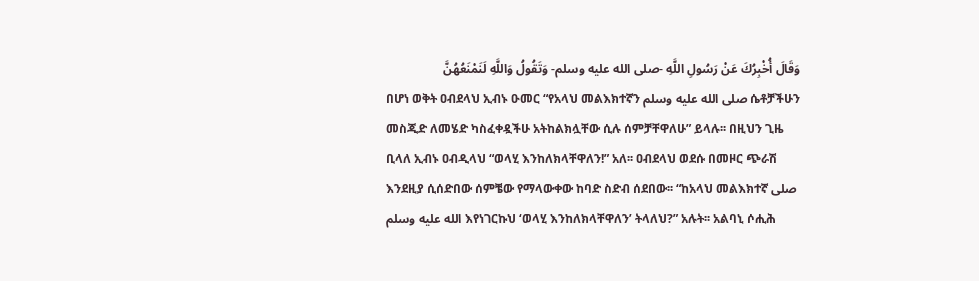وَقَالَ أُخْبِرُكَ عَنْ رَسُولِ اللَّهِ -صلى الله عليه وسلم- وَتَقُولُ وَاللَّهِ لَنَمْنَعُهُنَّ
በሆነ ወቅት ዐብደላህ ኢብኑ ዑመር “የአላህ መልእክተኛን صلى الله عليه وسلم ሴቶቻችሁን መስጂድ ለመሄድ ካስፈቀዷችሁ አትከልክሏቸው ሲሉ ሰምቻቸዋለሁ” ይላሉ፡፡ በዚህን ጊዜ ቢላለ ኢብኑ ዐብዲላህ “ወላሂ እንከለክላቸዋለን!” አለ፡፡ ዐብደላህ ወደሱ በመዞር ጭራሽ እንደዚያ ሲሰድበው ሰምቼው የማላውቀው ከባድ ስድብ ሰደበው፡፡ “ከአላህ መልእክተኛ صلى الله عليه وسلم እየነገርኩህ ‘ወላሂ እንከለክላቸዋለን’ ትላለህ?” አሉት፡፡ አልባኒ ሶሒሕ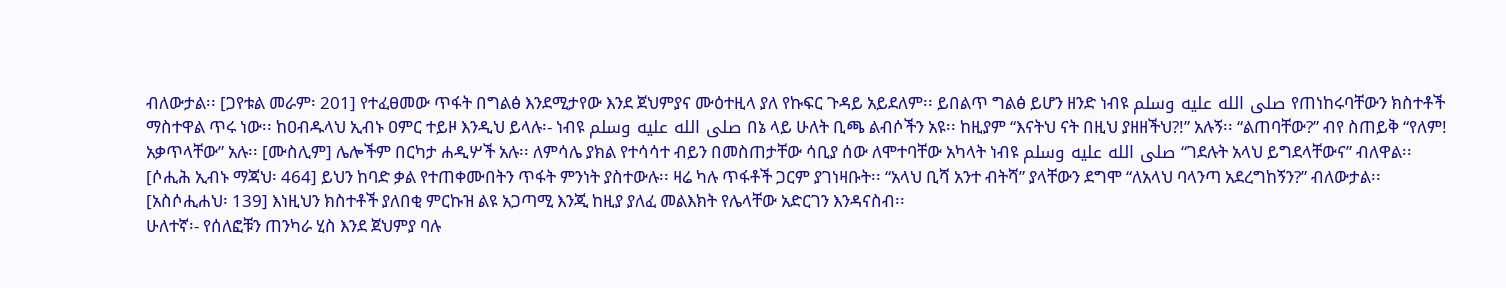ብለውታል፡፡ [ጋየቱል መራም፡ 201] የተፈፀመው ጥፋት በግልፅ እንደሚታየው እንደ ጀህምያና ሙዕተዚላ ያለ የኩፍር ጉዳይ አይደለም፡፡ ይበልጥ ግልፅ ይሆን ዘንድ ነብዩ صلى الله عليه وسلم የጠነከሩባቸውን ክስተቶች ማስተዋል ጥሩ ነው፡፡ ከዐብዱላህ ኢብኑ ዐምር ተይዞ እንዲህ ይላሉ፡- ነብዩ صلى الله عليه وسلم በኔ ላይ ሁለት ቢጫ ልብሶችን አዩ፡፡ ከዚያም “እናትህ ናት በዚህ ያዘዘችህ?!” አሉኝ፡፡ “ልጠባቸው?” ብየ ስጠይቅ “የለም! አቃጥላቸው” አሉ፡፡ [ሙስሊም] ሌሎችም በርካታ ሐዲሦች አሉ፡፡ ለምሳሌ ያክል የተሳሳተ ብይን በመስጠታቸው ሳቢያ ሰው ለሞተባቸው አካላት ነብዩ صلى الله عليه وسلم “ገደሉት አላህ ይግደላቸውና” ብለዋል፡፡ [ሶሒሕ ኢብኑ ማጃህ፡ 464] ይህን ከባድ ቃል የተጠቀሙበትን ጥፋት ምንነት ያስተውሉ፡፡ ዛሬ ካሉ ጥፋቶች ጋርም ያገነዛቡት፡፡ “አላህ ቢሻ አንተ ብትሻ” ያላቸውን ደግሞ “ለአላህ ባላንጣ አደረግከኝን?” ብለውታል፡፡ [አስሶሒሐህ፡ 139] እነዚህን ክስተቶች ያለበቂ ምርኩዝ ልዩ አጋጣሚ እንጂ ከዚያ ያለፈ መልእክት የሌላቸው አድርገን እንዳናስብ፡፡
ሁለተኛ፡- የሰለፎቹን ጠንካራ ሂስ እንደ ጀህምያ ባሉ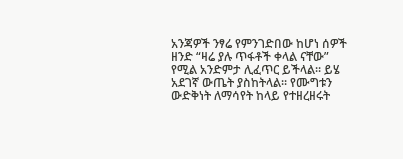አንጃዎች ንፃሬ የምንገድበው ከሆነ ሰዎች ዘንድ “ዛሬ ያሉ ጥፋቶች ቀላል ናቸው” የሚል አንድምታ ሊፈጥር ይችላል፡፡ ይሄ አደገኛ ውጤት ያስከትላል፡፡ የሙግቱን ውድቅነት ለማሳየት ከላይ የተዘረዘሩት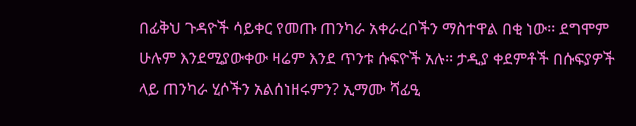በፊቅህ ጉዳዮች ሳይቀር የመጡ ጠንካራ አቀራረቦችን ማስተዋል በቂ ነው፡፡ ደግሞም ሁሉም እንደሚያውቀው ዛሬም እንደ ጥንቱ ሱፍዮች አሉ፡፡ ታዲያ ቀደምቶች በሱፍያዎች ላይ ጠንካራ ሂሶችን አልሰነዘሩምን? ኢማሙ ሻፊዒ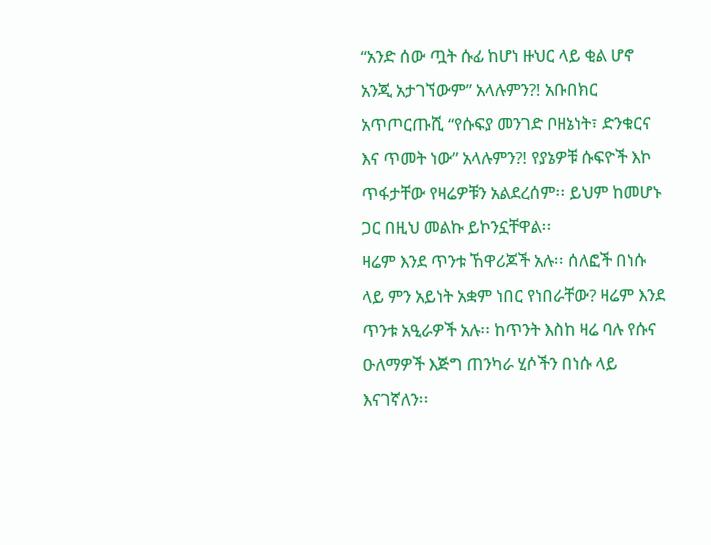“አንድ ሰው ጧት ሱፊ ከሆነ ዙህር ላይ ቂል ሆኖ አንጂ አታገኘውም” አላሉምን?! አቡበክር አጥጦርጡሺ “የሱፍያ መንገድ ቦዘኔነት፣ ድንቁርና እና ጥመት ነው” አላሉምን?! የያኔዎቹ ሱፍዮች እኮ ጥፋታቸው የዛሬዎቹን አልደረሰም፡፡ ይህም ከመሆኑ ጋር በዚህ መልኩ ይኮንኗቸዋል፡፡
ዛሬም እንደ ጥንቱ ኸዋሪጆች አሉ፡፡ ሰለፎች በነሱ ላይ ምን አይነት አቋም ነበር የነበራቸው? ዛሬም እንደ ጥንቱ አዒራዎች አሉ፡፡ ከጥንት እስከ ዛሬ ባሉ የሱና ዑለማዎች እጅግ ጠንካራ ሂሶችን በነሱ ላይ እናገኛለን፡፡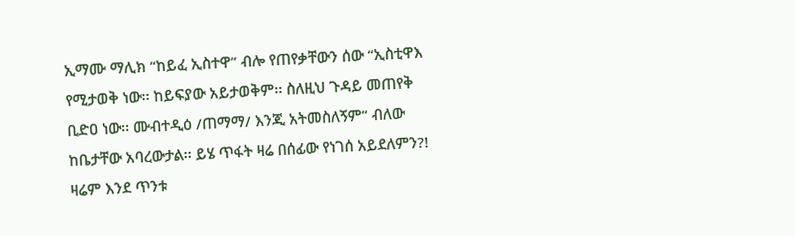ኢማሙ ማሊክ “ከይፈ ኢስተዋ” ብሎ የጠየቃቸውን ሰው “ኢስቲዋእ የሚታወቅ ነው፡፡ ከይፍያው አይታወቅም፡፡ ስለዚህ ጉዳይ መጠየቅ ቢድዐ ነው፡፡ ሙብተዲዕ /ጠማማ/ እንጂ አትመስለኝም” ብለው ከቤታቸው አባረውታል፡፡ ይሄ ጥፋት ዛሬ በሰፊው የነገሰ አይደለምን?! ዛሬም እንደ ጥንቱ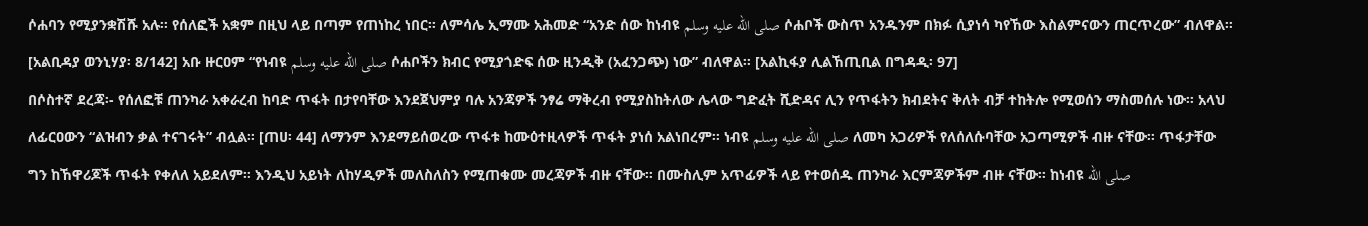ሶሐባን የሚያንቋሽሹ አሉ፡፡ የሰለፎች አቋም በዚህ ላይ በጣም የጠነከረ ነበር፡፡ ለምሳሌ ኢማሙ አሕመድ “አንድ ሰው ከነብዩ صلى الله عليه وسلم ሶሐቦች ውስጥ አንዱንም በክፉ ሲያነሳ ካየኸው እስልምናውን ጠርጥረው” ብለዋል፡፡ [አልቢዳያ ወንኒሃያ፡ 8/142] አቡ ዙርዐም “የነብዩ صلى الله عليه وسلم ሶሐቦችን ክብር የሚያጎድፍ ሰው ዚንዲቅ (አፈንጋጭ) ነው” ብለዋል፡፡ [አልኪፋያ ሊልኸጢቢል በግዳዲ፡ 97]
በሶስተኛ ደረጃ፡- የሰለፎቹ ጠንካራ አቀራረብ ከባድ ጥፋት በታየባቸው እንደጀህምያ ባሉ አንጃዎች ንፃሬ ማቅረብ የሚያስከትለው ሌላው ግድፈት ሺድዳና ሊን የጥፋትን ክብደትና ቅለት ብቻ ተከትሎ የሚወሰን ማስመሰሉ ነው፡፡ አላህ ለፊርዐውን “ልዝብን ቃል ተናገሩት” ብሏል፡፡ [ጠሀ፡ 44] ለማንም እንደማይሰወረው ጥፋቱ ከሙዕተዚላዎች ጥፋት ያነሰ አልነበረም፡፡ ነብዩ صلى الله عليه وسلم ለመካ አጋሪዎች የለሰለሱባቸው አጋጣሚዎች ብዙ ናቸው፡፡ ጥፋታቸው ግን ከኸዋሪጆች ጥፋት የቀለለ አይደለም፡፡ እንዲህ አይነት ለከሃዲዎች መለስለስን የሚጠቁሙ መረጃዎች ብዙ ናቸው፡፡ በሙስሊም አጥፊዎች ላይ የተወሰዱ ጠንካራ እርምጃዎችም ብዙ ናቸው፡፡ ከነብዩ صلى الله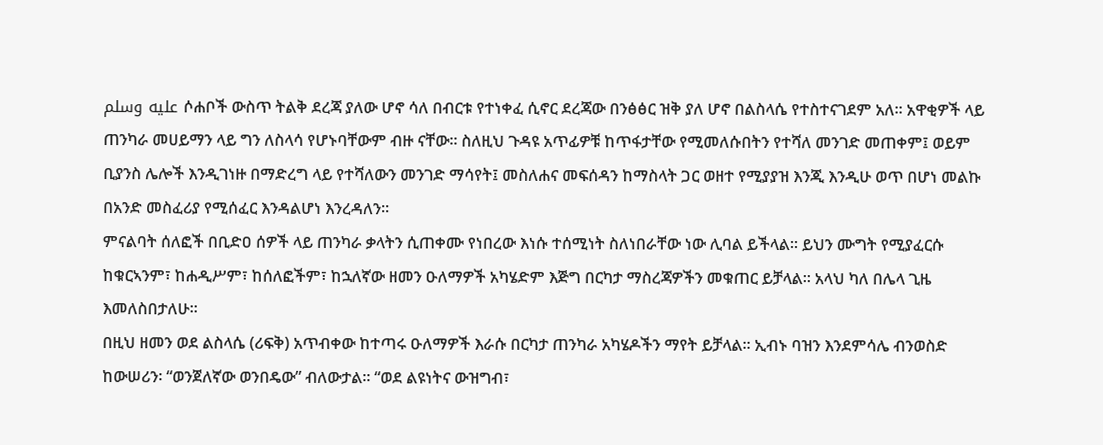عليه وسلم ሶሐቦች ውስጥ ትልቅ ደረጃ ያለው ሆኖ ሳለ በብርቱ የተነቀፈ ሲኖር ደረጃው በንፅፅር ዝቅ ያለ ሆኖ በልስላሴ የተስተናገደም አለ፡፡ አዋቂዎች ላይ ጠንካራ መሀይማን ላይ ግን ለስላሳ የሆኑባቸውም ብዙ ናቸው፡፡ ስለዚህ ጉዳዩ አጥፊዎቹ ከጥፋታቸው የሚመለሱበትን የተሻለ መንገድ መጠቀም፤ ወይም ቢያንስ ሌሎች እንዲገነዙ በማድረግ ላይ የተሻለውን መንገድ ማሳየት፤ መስለሐና መፍሰዳን ከማስላት ጋር ወዘተ የሚያያዝ እንጂ እንዲሁ ወጥ በሆነ መልኩ በአንድ መስፈሪያ የሚሰፈር እንዳልሆነ እንረዳለን፡፡
ምናልባት ሰለፎች በቢድዐ ሰዎች ላይ ጠንካራ ቃላትን ሲጠቀሙ የነበረው እነሱ ተሰሚነት ስለነበራቸው ነው ሊባል ይችላል፡፡ ይህን ሙግት የሚያፈርሱ ከቁርኣንም፣ ከሐዲሥም፣ ከሰለፎችም፣ ከኋለኛው ዘመን ዑለማዎች አካሄድም እጅግ በርካታ ማስረጃዎችን መቁጠር ይቻላል፡፡ አላህ ካለ በሌላ ጊዜ እመለስበታለሁ፡፡
በዚህ ዘመን ወደ ልስላሴ (ሪፍቅ) አጥብቀው ከተጣሩ ዑለማዎች እራሱ በርካታ ጠንካራ አካሄዶችን ማየት ይቻላል፡፡ ኢብኑ ባዝን እንደምሳሌ ብንወስድ ከውሠሪን፡ “ወንጀለኛው ወንበዴው” ብለውታል፡፡ “ወደ ልዩነትና ውዝግብ፣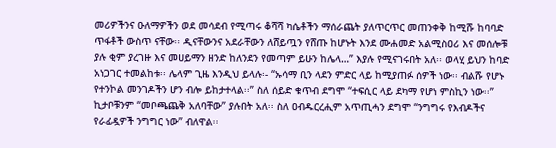መሪዎችንና ዑለማዎችን ወደ መሳደብ የሚጣሩ ቆሻሻ ካሴቶችን ማሰራጨት ያለጥርጥር መጠንቀቅ ከሚሹ ከባባድ ጥፋቶች ውስጥ ናቸው፡፡ ዲናቸውንና አደራቸውን ለሸይጧን የሸጡ ከሆኑት እንደ ሙሐመድ አልሚስዐሪ እና መሰሎቹ ያሉ ቂም ያረገዙ እና መሀይማን ዘንድ ከለንደን የመጣም ይሁን ከሌላ…” እያሉ የሚናገሩበት አለ፡፡ ወላሂ ይህን ከባድ አነጋገር ተመልከቱ፡፡ ሌላም ጊዜ እንዲህ ይላሉ፡- “ኡሳማ ቢን ላደን ምድር ላይ ከሚያጠፉ ሰዎች ነው፡፡ ብልሹ የሆኑ የተንኮል መንገዶችን ሆን ብሎ ይከታተላል፡፡” ስለ ሰይድ ቁጥብ ደግሞ “ተፍሲር ላይ ደካማ የሆነ ምስኪን ነው፡፡” ኪታቦቹንም “መቦጫጨቅ አለባቸው” ያሉበት አለ፡፡ ስለ ዐብዱርረሒም አጥጢሓን ደግሞ “ንግግሩ የእብዶችና የራፊዷዎች ንግግር ነው” ብለዋል፡፡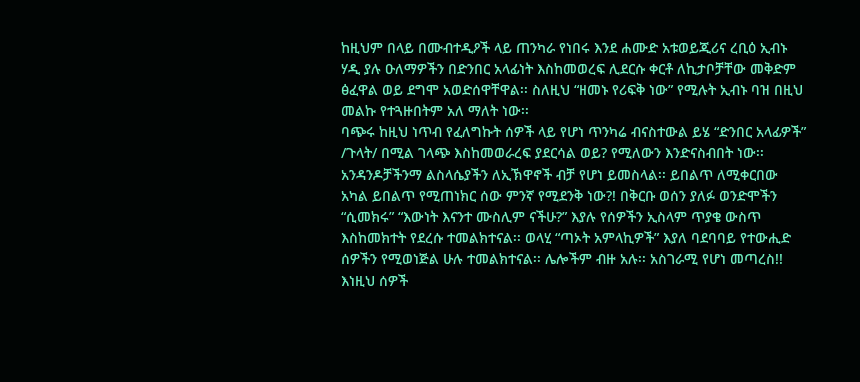ከዚህም በላይ በሙብተዲዖች ላይ ጠንካራ የነበሩ እንደ ሐሙድ አቱወይጂሪና ረቢዕ ኢብኑ ሃዲ ያሉ ዑለማዎችን በድንበር አላፊነት እስከመወረፍ ሊደርሱ ቀርቶ ለኪታቦቻቸው መቅድም ፅፈዋል ወይ ደግሞ አወድሰዋቸዋል፡፡ ስለዚህ “ዘመኑ የሪፍቅ ነው” የሚሉት ኢብኑ ባዝ በዚህ መልኩ የተጓዙበትም አለ ማለት ነው፡፡
ባጭሩ ከዚህ ነጥብ የፈለግኩት ሰዎች ላይ የሆነ ጥንካሬ ብናስተውል ይሄ “ድንበር አላፊዎች” /ጉላት/ በሚል ገላጭ እስከመወራረፍ ያደርሳል ወይ? የሚለውን እንድናስብበት ነው፡፡ አንዳንዶቻችንማ ልስላሴያችን ለኢኽዋኖች ብቻ የሆነ ይመስላል፡፡ ይበልጥ ለሚቀርበው አካል ይበልጥ የሚጠነክር ሰው ምንኛ የሚደንቅ ነው?! በቅርቡ ወሰን ያለፉ ወንድሞችን “ሲመክሩ” “እውነት እናንተ ሙስሊም ናችሁ?” እያሉ የሰዎችን ኢስላም ጥያቄ ውስጥ እስከመክተት የደረሱ ተመልክተናል፡፡ ወላሂ “ጣኦት አምላኪዎች” እያለ ባደባባይ የተውሒድ ሰዎችን የሚወነጅል ሁሉ ተመልክተናል፡፡ ሌሎችም ብዙ አሉ፡፡ አስገራሚ የሆነ መጣረስ!! እነዚህ ሰዎች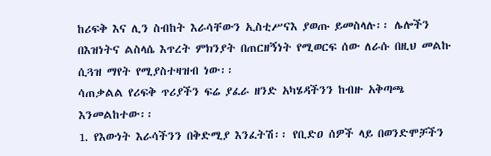ከሪፍቅ እና ሊን ስብከት እራሳቸውን ኢስቲሥናእ ያወጡ ይመስላሉ፡፡ ሌሎችን በእዝነትና ልስላሴ እጥረት ምክንያት በጠርዘኝነት የሚወርፍ ሰው ለራሱ በዚህ መልኩ ሲጓዝ ማየት የሚያስተዛዝብ ነው፡፡
ሳጠቃልል የሪፍቅ ጥሪያችን ፍሬ ያፈራ ዘንድ አካሄዳችንን ከብዙ አቅጣጫ እንመልከተው፡፡
1. የእውነት እራሳችንን በቅድሚያ እንፈትሽ፡፡ የቢድዐ ሰዎች ላይ በወንድሞቻችን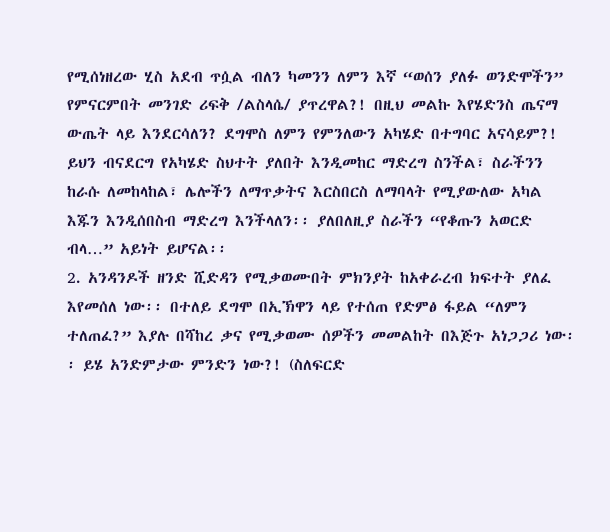የሚሰነዘረው ሂስ አደብ ጥሷል ብለን ካመንን ለምን እኛ “ወሰን ያለፉ ወንድሞችን” የምናርምበት መንገድ ሪፍቅ /ልስላሴ/ ያጥረዋል?! በዚህ መልኩ እየሄድንስ ጤናማ ውጤት ላይ እንደርሳለን? ደግሞስ ለምን የምንለውን አካሄድ በተግባር አናሳይም?! ይህን ብናደርግ የአካሄድ ስህተት ያለበት እንዲመከር ማድረግ ስንችል፣ ስራችንን ከራሱ ለመከላከል፣ ሌሎችን ለማጥቃትና እርስበርስ ለማባላት የሚያውለው አካል እጁን እንዲሰበስብ ማድረግ እንችላለን፡፡ ያለበለዚያ ስራችን “የቆጡን አወርድ ብላ…” አይነት ይሆናል፡፡
2. አንዳንዶች ዘንድ ሺድዳን የሚቃወሙበት ምክንያት ከአቀራረብ ክፍተት ያለፈ እየመሰለ ነው፡፡ በተለይ ደግሞ በኢኽዋን ላይ የተሰጠ የድምፅ ፋይል “ለምን ተለጠፈ?” እያሉ በሻከረ ቃና የሚቃወሙ ሰዎችን መመልከት በእጅጉ አነጋጋሪ ነው፡፡ ይሄ አንድምታው ምንድን ነው?! (ስለፍርድ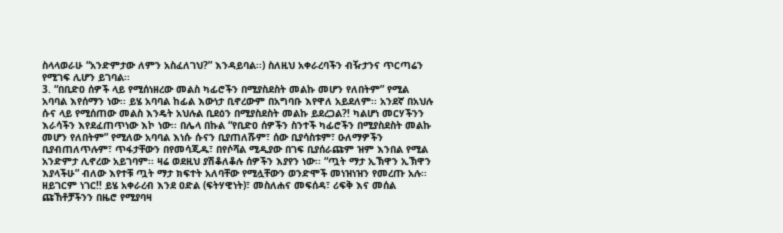ስላላወራሁ “አንድምታው ለምን አስፈለገህ?” እንዳይባል፡፡) ስለዚህ አቀራረባችን ብዥታንና ጥርጣሬን የሚገፍ ሊሆን ይገባል፡፡
3. “በቢድዐ ሰዎች ላይ የሚሰነዘረው መልስ ካፊሮችን በሚያስደስት መልኩ መሆን የለበትም” የሚል አባባል እየሰማን ነው፡፡ ይሄ አባባል ከፊል እውነታ ቢኖረውም በአግባቡ እየዋለ አይደለም፡፡ አንደኛ በአህሉ ሱና ላይ የሚሰጠው መልስ እንዴት አህሉል ቢደዕን በሚያስደስት መልኩ ይደረጋል?! ካልሆነ መርሃችንን እራሳችን እየደፈጠጥነው እኮ ነው፡፡ በሌላ በኩል “የቢድዐ ሰዎችን ስንተች ካፊሮችን በሚያስደስት መልኩ መሆን የለበትም” የሚለው አባባል እነሱ ሱናን ቢያጠለሹም፣ ሰው ቢያሳስቱም፣ ዑለማዎችን ቢያብጠለጥሉም፣ ጥፋታቸውን በየመሳጂዱ፣ በየሶሻል ሚዲያው በገፍ ቢያሰራጩም ዝም እንበል የሚል አንድምታ ሊኖረው አይገባም፡፡ ዛሬ ወደዚህ ያሽቆለቆሉ ሰዎችን እያየን ነው፡፡ “ጧት ማታ ኢኽዋን ኢኽዋን እያላችሁ” ብለው እየተቹ ጧት ማታ ክፍተት አለባቸው የሚሏቸውን ወንድሞች መነዝነዝን የመረጡ አሉ፡፡ ዘይገርም ነገር!! ይሄ አቀራረብ እንደ ዐድል (ፍትሃዊነት)፣ መስለሐና መፍሰዳ፣ ሪፍቅ እና መሰል ጩኸቶቻችንን በዜሮ የሚያባዛ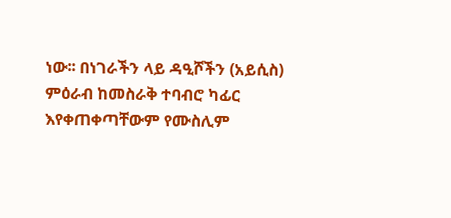ነው፡፡ በነገራችን ላይ ዳዒሾችን (አይሲስ) ምዕራብ ከመስራቅ ተባብሮ ካፊር እየቀጠቀጣቸውም የሙስሊም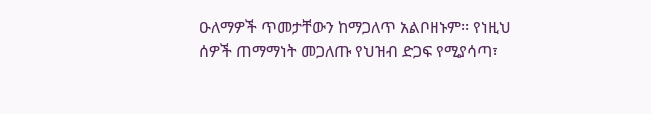ዑለማዎች ጥመታቸውን ከማጋለጥ አልቦዘኑም፡፡ የነዚህ ሰዎች ጠማማነት መጋለጡ የህዝብ ድጋፍ የሚያሳጣ፣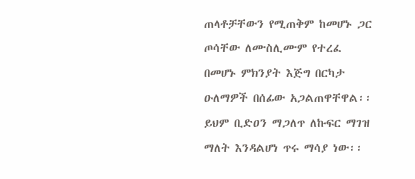ጠላቶቻቸውን የሚጠቅም ከመሆኑ ጋር ጦሳቸው ለሙስሊሙም የተረፈ በመሆኑ ምክንያት እጅግ በርካታ ዑለማዎች በሰፊው አጋልጠዋቸዋል፡፡ ይህም ቢድዐን ማጋለጥ ለኩፍር ማገዝ ማለት እንዳልሆነ ጥሩ ማሳያ ነው፡፡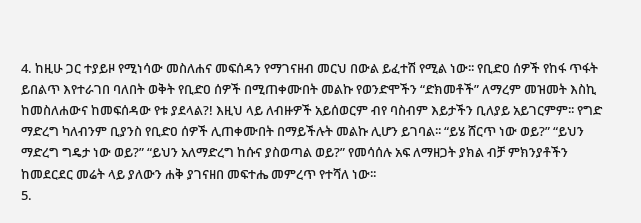4. ከዚሁ ጋር ተያይዞ የሚነሳው መስለሐና መፍሰዳን የማገናዘብ መርህ በውል ይፈተሽ የሚል ነው፡፡ የቢድዐ ሰዎች የከፋ ጥፋት ይበልጥ እየተራገበ ባለበት ወቅት የቢድዐ ሰዎች በሚጠቀሙበት መልኩ የወንድሞችን “ድክመቶች” ለማረም መዝመት እስኪ ከመስለሐውና ከመፍሰዳው የቱ ያደላል?! እዚህ ላይ ለብዙዎች አይሰወርም ብየ ባስብም እይታችን ቢለያይ አይገርምም፡፡ የግድ ማድረግ ካለብንም ቢያንስ የቢድዐ ሰዎች ሊጠቀሙበት በማይችሉት መልኩ ሊሆን ይገባል፡፡ “ይሄ ሸርጥ ነው ወይ?” “ይህን ማድረግ ግዴታ ነው ወይ?” “ይህን አለማድረግ ከሱና ያስወጣል ወይ?” የመሳሰሉ አፍ ለማዘጋት ያክል ብቻ ምክንያቶችን ከመደርደር መሬት ላይ ያለውን ሐቅ ያገናዘበ መፍተሔ መምረጥ የተሻለ ነው፡፡
5.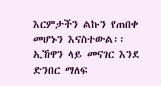እርምታችን ልኩን የጠበቀ መሆኑን እናስተውል፡፡ ኢኸዋን ላይ መናገር እንደ ድንበር ማለፍ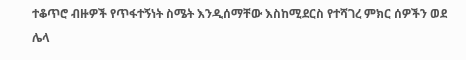ተቆጥሮ ብዙዎች የጥፋተኝነት ስሜት እንዲሰማቸው እስከሚደርስ የተሻገረ ምክር ሰዎችን ወደ ሌላ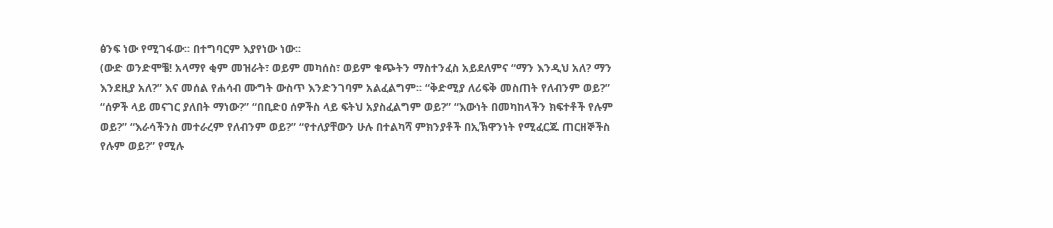ፅንፍ ነው የሚገፋው፡፡ በተግባርም እያየነው ነው፡፡
(ውድ ወንድሞቼ! አላማየ ቂም መዝራት፣ ወይም መካሰስ፣ ወይም ቁጭትን ማስተንፈስ አይደለምና “ማን እንዲህ አለ? ማን እንደዚያ አለ?” እና መሰል የሐሳብ ሙግት ውስጥ እንድንገባም አልፈልግም፡፡ “ቅድሚያ ለሪፍቅ መስጠት የለብንም ወይ?” “ሰዎች ላይ መናገር ያለበት ማነው?” “በቢድዐ ሰዎችስ ላይ ፍትህ አያስፈልግም ወይ?” “እውነት በመካከላችን ክፍተቶች የሉም ወይ?” “እራሳችንስ መተራረም የለብንም ወይ?” “የተለያቸውን ሁሉ በተልካሻ ምክንያቶች በኢኽዋንነት የሚፈርጁ ጠርዘኞችስ የሉም ወይ?” የሚሉ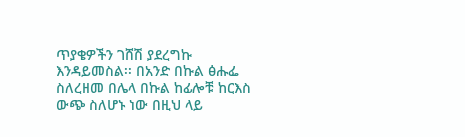ጥያቄዎችን ገሸሽ ያደረግኩ እንዳይመስል፡፡ በአንድ በኩል ፅሑፌ ስለረዘመ በሌላ በኩል ከፊሎቹ ከርእስ ውጭ ስለሆኑ ነው በዚህ ላይ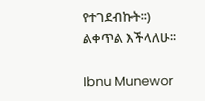የተገደብኩት፡፡) ልቀጥል እችላለሁ፡፡

Ibnu Munewor